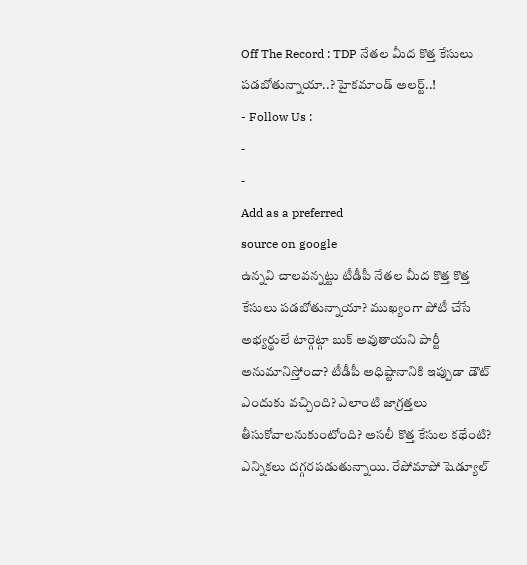Off The Record : TDP నేతల మీద కొత్త కేసులు పడబోతున్నాయా..? హైకమాండ్ అలర్ట్..!
- Follow Us :
-
-
Add as a preferred
source on google
ఉన్నవి చాలవన్నట్టు టీడీపీ నేతల మీద కొత్త కొత్త కేసులు పడబోతున్నాయా? ముఖ్యంగా పోటీ చేసే అభ్యర్థులే టార్గెట్గా బుక్ అవుతాయని పార్టీ అనుమానిస్తోందా? టీడీపీ అధిష్టానానికి ఇప్పుడా డౌట్ ఎందుకు వచ్చింది? ఎలాంటి జాగ్రత్తలు తీసుకోవాలనుకుంటోంది? అసలీ కొత్త కేసుల కథేంటి? ఎన్నికలు దగ్గరపడుతున్నాయి. రేపోమాపో షెడ్యూల్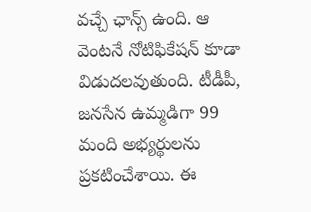వచ్చే ఛాన్స్ ఉంది. ఆ వెంటనే నోటిఫికేషన్ కూడా విడుదలవుతుంది. టీడీపీ, జనసేన ఉమ్మడిగా 99 మంది అభ్యర్థులను ప్రకటించేశాయి. ఈ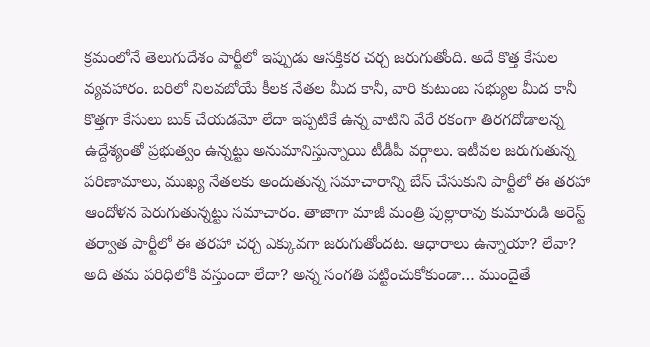క్రమంలోనే తెలుగుదేశం పార్టీలో ఇప్పుడు ఆసక్తికర చర్చ జరుగుతోంది. అదే కొత్త కేసుల వ్యవహారం. బరిలో నిలవబోయే కీలక నేతల మీద కానీ, వారి కుటుంబ సభ్యుల మీద కానీ కొత్తగా కేసులు బుక్ చేయడమో లేదా ఇప్పటికే ఉన్న వాటిని వేరే రకంగా తిరగదోడాలన్న ఉద్దేశ్యంతో ప్రభుత్వం ఉన్నట్టు అనుమానిస్తున్నాయి టీడీపీ వర్గాలు. ఇటీవల జరుగుతున్న పరిణామాలు, ముఖ్య నేతలకు అందుతున్న సమాచారాన్ని బేస్ చేసుకుని పార్టీలో ఈ తరహా ఆందోళన పెరుగుతున్నట్టు సమాచారం. తాజాగా మాజీ మంత్రి పుల్లారావు కుమారుడి అరెస్ట్ తర్వాత పార్టీలో ఈ తరహా చర్చ ఎక్కువగా జరుగుతోందట. ఆధారాలు ఉన్నాయా? లేవా? అది తమ పరిధిలోకి వస్తుందా లేదా? అన్న సంగతి పట్టించుకోకుండా… ముందైతే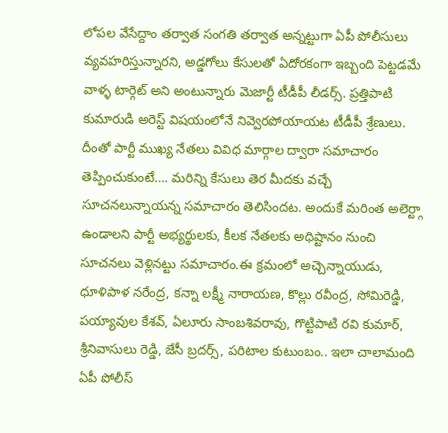లోపల వేసేద్దాం తర్వాత సంగతి తర్వాత అన్నట్టుగా ఏపీ పోలీసులు వ్యవహరిస్తున్నారని, అడ్డగోలు కేసులతో ఏదోరకంగా ఇబ్బంది పెట్టడమే వాళ్ళ టార్గెట్ అని అంటున్నారు మెజార్టీ టీడీపీ లీడర్స్. ప్రత్తిపాటి కుమారుడి అరెస్ట్ విషయంలోనే నివ్వెరపోయాయట టీడీపీ శ్రేణులు. దీంతో పార్టీ ముఖ్య నేతలు వివిధ మార్గాల ద్వారా సమాచారం తెప్పించుకుంటే…. మరిన్ని కేసులు తెర మీదకు వచ్చే సూచనలున్నాయన్న సమాచారం తెలిసిందట. అందుకే మరింత అలెర్ట్గా ఉండాలని పార్టీ అభ్యర్థులకు, కీలక నేతలకు అధిష్టానం నుంచి సూచనలు వెళ్లినట్టు సమాచారం.ఈ క్రమంలో అచ్చెన్నాయుడు, ధూళిపాళ నరేంద్ర, కన్నా లక్ష్మీ నారాయణ, కొల్లు రవీంద్ర, సోమిరెడ్డి, పయ్యావుల కేశవ్, ఏలూరు సాంబశివరావు, గొట్టిపాటి రవి కుమార్, శ్రీనివాసులు రెడ్డి, జేసీ బ్రదర్స్, పరిటాల కుటుంబం.. ఇలా చాలామంది ఏపీ పోలీస్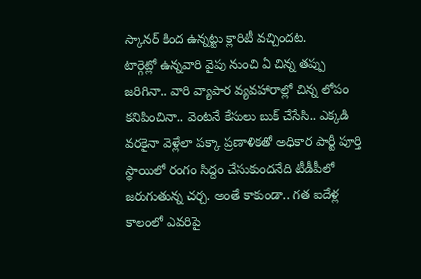స్కానర్ కింద ఉన్నట్టు క్లారిటీ వచ్చిందట.
టార్గెట్లో ఉన్నవారి వైపు నుంచి ఏ చిన్న తప్పు జరిగినా.. వారి వ్యాపార వ్యవహారాల్లో చిన్న లోపం కనిపించినా.. వెంటనే కేసులు బుక్ చేసేసి.. ఎక్కడి వరకైనా వెళ్లేలా పక్కా ప్రణాళికతో అధికార పార్టీ పూర్తి స్థాయిలో రంగం సిద్దం చేసుకుందనేది టీడీపీలో జరుగుతున్న చర్చ. అంతే కాకుండా.. గత ఐదేళ్ల కాలంలో ఎవరిపై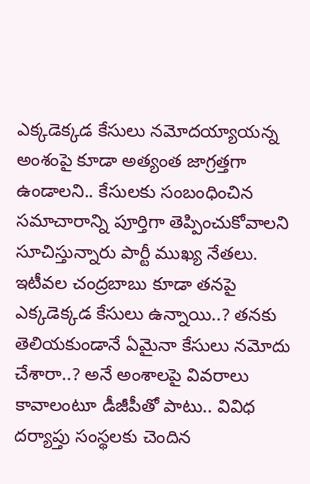ఎక్కడెక్కడ కేసులు నమోదయ్యాయన్న అంశంపై కూడా అత్యంత జాగ్రత్తగా ఉండాలని.. కేసులకు సంబంధించిన సమాచారాన్ని పూర్తిగా తెప్పించుకోవాలని సూచిస్తున్నారు పార్టీ ముఖ్య నేతలు. ఇటీవల చంద్రబాబు కూడా తనపై ఎక్కడెక్కడ కేసులు ఉన్నాయి..? తనకు తెలియకుండానే ఏమైనా కేసులు నమోదు చేశారా..? అనే అంశాలపై వివరాలు కావాలంటూ డీజీపీతో పాటు.. వివిధ దర్యాప్తు సంస్థలకు చెందిన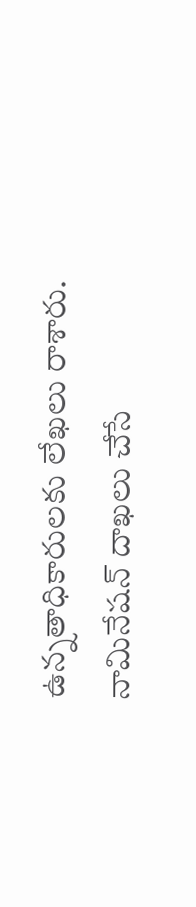ఉన్నతాధికారులకు లేఖలు రాశారు. నామినేషన్ దాఖలు చేసే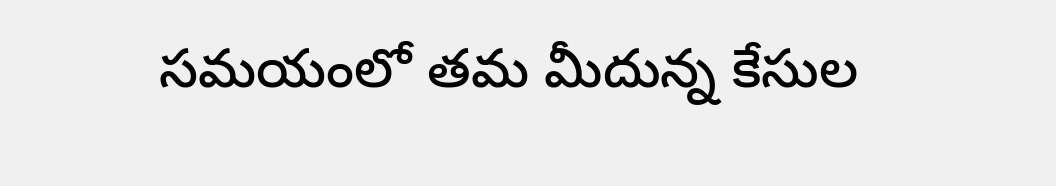సమయంలో తమ మీదున్న కేసుల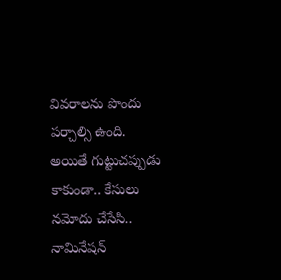వివరాలను పొందు పర్చాల్సి ఉంది. అయితే గుట్టుచప్పుడు కాకుండా.. కేసులు నమోదు చేసేసి.. నామినేషన్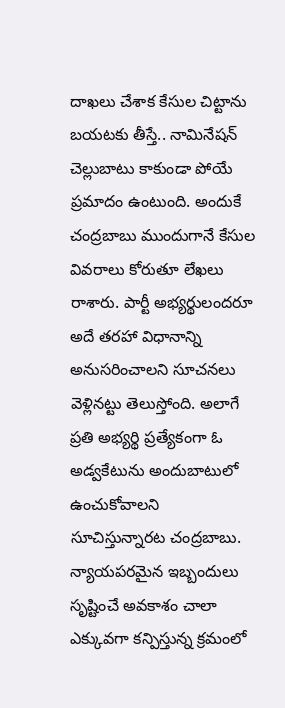దాఖలు చేశాక కేసుల చిట్టాను బయటకు తీస్తే.. నామినేషన్ చెల్లుబాటు కాకుండా పోయే ప్రమాదం ఉంటుంది. అందుకే చంద్రబాబు ముందుగానే కేసుల వివరాలు కోరుతూ లేఖలు రాశారు. పార్టీ అభ్యర్థులందరూ అదే తరహా విధానాన్ని అనుసరించాలని సూచనలు వెళ్లినట్టు తెలుస్తోంది. అలాగే ప్రతి అభ్యర్థి ప్రత్యేకంగా ఓ అడ్వకేటును అందుబాటులో ఉంచుకోవాలని సూచిస్తున్నారట చంద్రబాబు. న్యాయపరమైన ఇబ్బందులు సృష్టించే అవకాశం చాలా ఎక్కువగా కన్పిస్తున్న క్రమంలో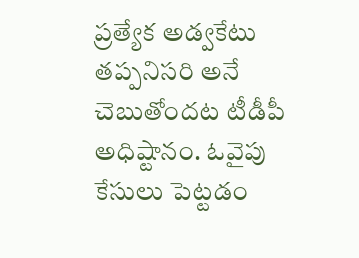ప్రత్యేక అడ్వకేటు తప్పనిసరి అనే చెబుతోందట టీడీపీ అధిష్టానం. ఓవైపు కేసులు పెట్టడం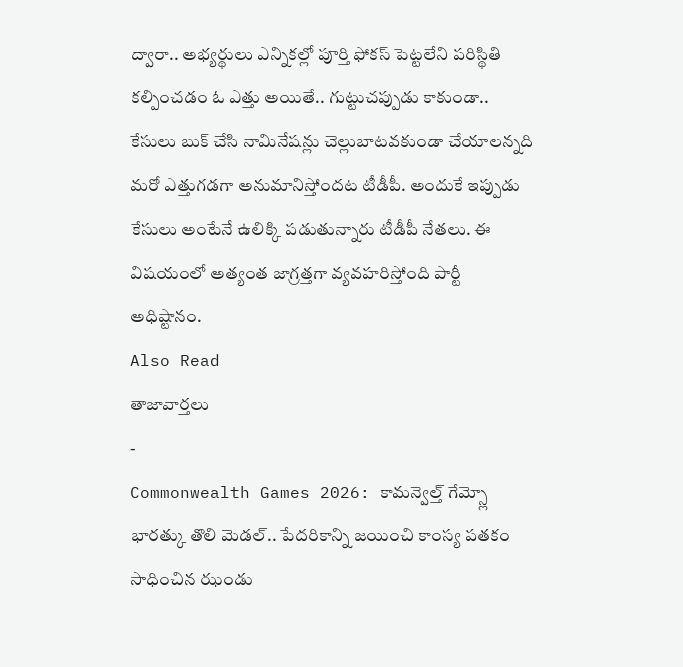ద్వారా.. అభ్యర్థులు ఎన్నికల్లో పూర్తి ఫోకస్ పెట్టలేని పరిస్థితి కల్పించడం ఓ ఎత్తు అయితే.. గుట్టుచప్పుడు కాకుండా.. కేసులు బుక్ చేసి నామినేషన్లు చెల్లుబాటవకుండా చేయాలన్నది మరో ఎత్తుగడగా అనుమానిస్తోందట టీడీపీ. అందుకే ఇప్పుడు కేసులు అంటేనే ఉలిక్కి పడుతున్నారు టీడీపీ నేతలు. ఈ విషయంలో అత్యంత జాగ్రత్తగా వ్యవహరిస్తోంది పార్టీ అధిష్టానం.
Also Read
తాజావార్తలు
-
Commonwealth Games 2026: కామన్వెల్త్ గేమ్స్లో భారత్కు తొలి మెడల్.. పేదరికాన్ని జయించి కాంస్య పతకం సాధించిన ఝండు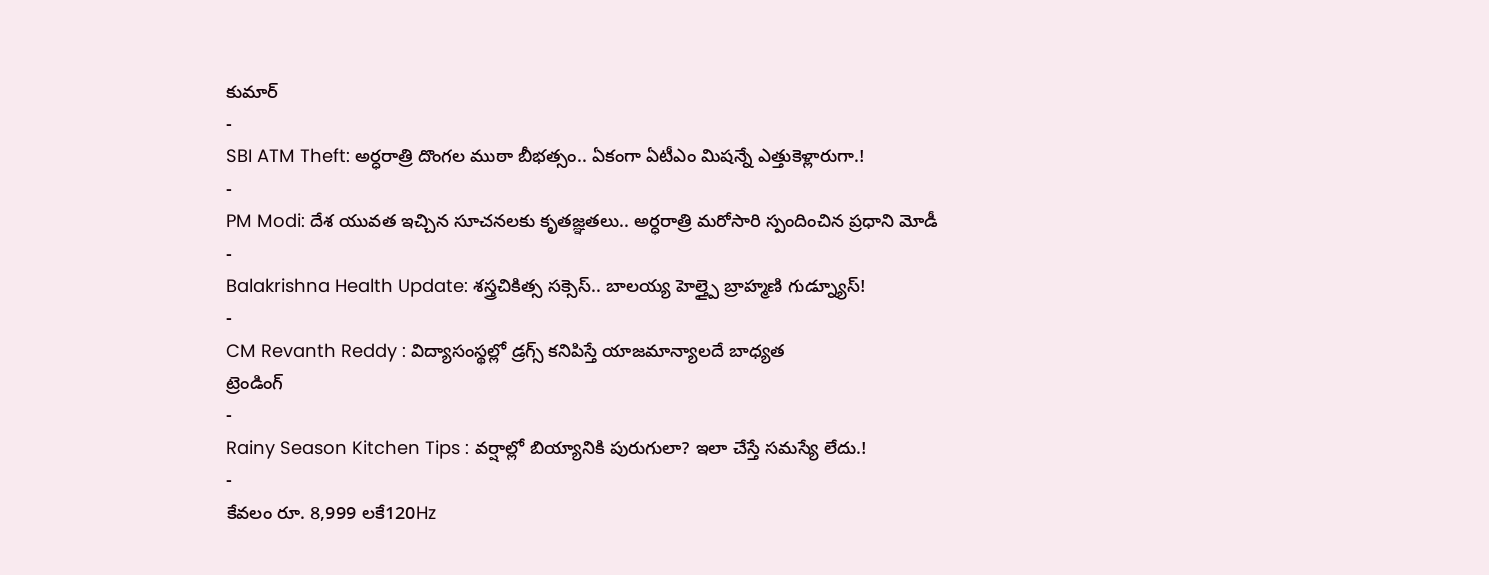కుమార్
-
SBI ATM Theft: అర్ధరాత్రి దొంగల ముఠా బీభత్సం.. ఏకంగా ఏటీఎం మిషన్నే ఎత్తుకెళ్లారుగా.!
-
PM Modi: దేశ యువత ఇచ్చిన సూచనలకు కృతజ్ఞతలు.. అర్ధరాత్రి మరోసారి స్పందించిన ప్రధాని మోడీ
-
Balakrishna Health Update: శస్త్రచికిత్స సక్సెస్.. బాలయ్య హెల్త్పై బ్రాహ్మణి గుడ్న్యూస్!
-
CM Revanth Reddy : విద్యాసంస్థల్లో డ్రగ్స్ కనిపిస్తే యాజమాన్యాలదే బాధ్యత
ట్రెండింగ్
-
Rainy Season Kitchen Tips : వర్షాల్లో బియ్యానికి పురుగులా? ఇలా చేస్తే సమస్యే లేదు.!
-
కేవలం రూ. 8,999 లకే120Hz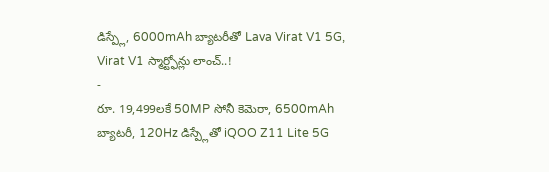డిస్ప్లే, 6000mAh బ్యాటరీతో Lava Virat V1 5G, Virat V1 స్మార్ట్ఫోన్లు లాంచ్..!
-
రూ. 19,499లకే 50MP సోనీ కెమెరా, 6500mAh బ్యాటరీ, 120Hz డిస్ప్లేతో iQOO Z11 Lite 5G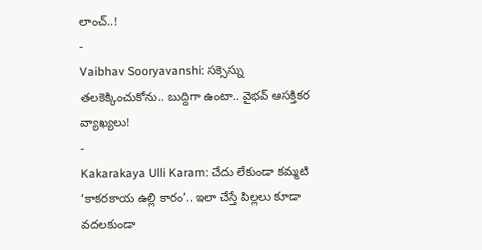లాంచ్..!
-
Vaibhav Sooryavanshi: సక్సెస్ను తలకెక్కించుకోను.. బుద్దిగా ఉంటా.. వైభవ్ ఆసక్తికర వ్యాఖ్యలు!
-
Kakarakaya Ulli Karam: చేదు లేకుండా కమ్మటి ‘కాకరకాయ ఉల్లి కారం’.. ఇలా చేస్తే పిల్లలు కూడా వదలకుండా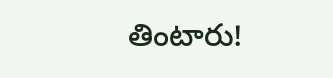తింటారు!